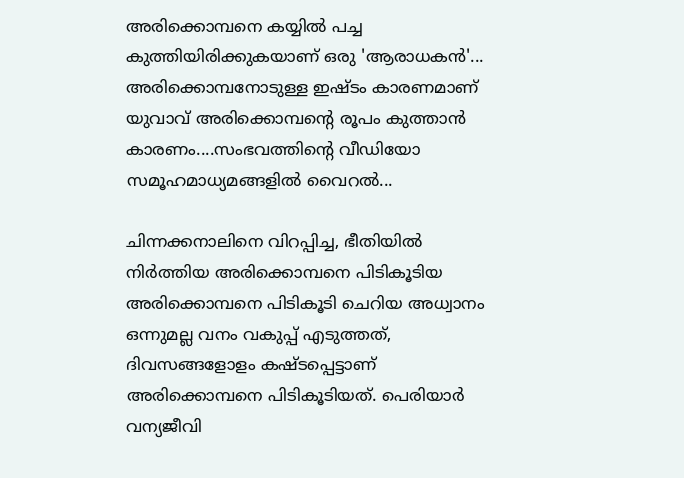അരിക്കൊമ്പനെ കയ്യിൽ പച്ച കുത്തിയിരിക്കുകയാണ് ഒരു 'ആരാധകൻ'... അരിക്കൊമ്പനോടുള്ള ഇഷ്ടം കാരണമാണ് യുവാവ് അരിക്കൊമ്പന്റെ രൂപം കുത്താൻ കാരണം....സംഭവത്തിന്റെ വീഡിയോ സമൂഹമാധ്യമങ്ങളിൽ വൈറൽ...

ചിന്നക്കനാലിനെ വിറപ്പിച്ച, ഭീതിയിൽ നിർത്തിയ അരിക്കൊമ്പനെ പിടികൂടിയ അരിക്കൊമ്പനെ പിടികൂടി ചെറിയ അധ്വാനം ഒന്നുമല്ല വനം വകുപ്പ് എടുത്തത്, ദിവസങ്ങളോളം കഷ്ടപ്പെട്ടാണ് അരിക്കൊമ്പനെ പിടികൂടിയത്. പെരിയാർ വന്യജീവി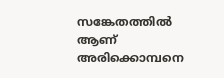സങ്കേതത്തിൽ ആണ് അരിക്കൊമ്പനെ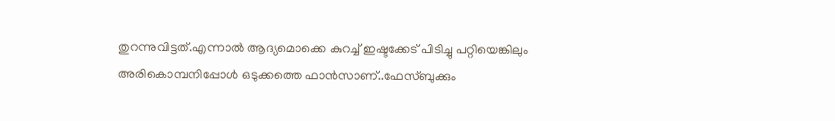തുറന്നുവിട്ടത്.എന്നാൽ ആദ്യമൊക്കെ കുറച്ച് ഇഷ്ടക്കേട് പിടിച്ചു പറ്റിയെങ്കിലും അരികൊമ്പനിപ്പോൾ ഒടുക്കത്തെ ഫാൻസാണ്..ഫേസ്ബുക്കും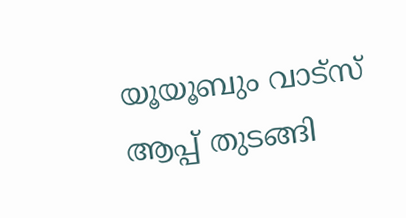യൂയൂബും വാട്സ് ആപ്പ് തുടങ്ങി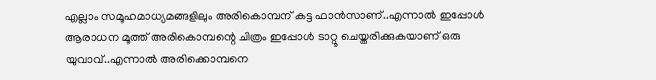എല്ലാം സമൂഹമാധ്യമങ്ങളിലും അരികൊമ്പന് കട്ട ഫാൻസാണ്..എന്നാൽ ഇപ്പോൾ ആരാധന മൂത്ത് അരികൊമ്പന്റെ ചിത്രം ഇപ്പോൾ ടാറ്റൂ ചെയ്തരിക്കുകയാണ് ഒരു യുവാവ്..എന്നാൽ അരിക്കൊമ്പനെ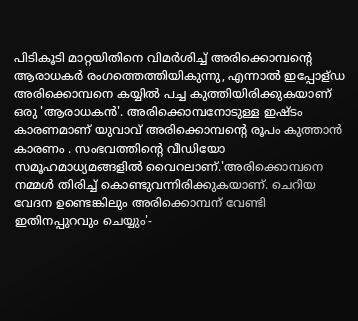പിടികൂടി മാറ്റയിതിനെ വിമർശിച്ച് അരിക്കൊമ്പന്റെ ആരാധകർ രംഗത്തെത്തിയികുന്നു, എന്നാൽ ഇപ്പോള്ഡ അരിക്കൊമ്പനെ കയ്യിൽ പച്ച കുത്തിയിരിക്കുകയാണ് ഒരു 'ആരാധകൻ'. അരിക്കൊമ്പനോടുള്ള ഇഷ്ടം കാരണമാണ് യുവാവ് അരിക്കൊമ്പന്റെ രൂപം കുത്താൻ കാരണം . സംഭവത്തിന്റെ വീഡിയോ സമൂഹമാധ്യമങ്ങളിൽ വൈറലാണ്.'അരിക്കൊമ്പനെ നമ്മൾ തിരിച്ച് കൊണ്ടുവന്നിരിക്കുകയാണ്. ചെറിയ വേദന ഉണ്ടെങ്കിലും അരിക്കൊമ്പന് വേണ്ടി ഇതിനപ്പുറവും ചെയ്യും'-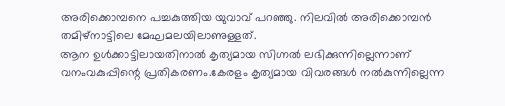അരിക്കൊമ്പനെ പച്ചകുത്തിയ യുവാവ് പറഞ്ഞു. നിലവിൽ അരിക്കൊമ്പൻ തമിഴ്നാട്ടിലെ മേഘമലയിലാണുള്ളത്.
ആന ഉൾക്കാട്ടിലായതിനാൽ കൃത്യമായ സിഗ്നൽ ലഭിക്കുന്നില്ലെന്നാണ് വനംവകുപ്പിന്റെ പ്രതികരണം.കേരളം കൃത്യമായ വിവരങ്ങൾ നൽകുന്നില്ലെന്ന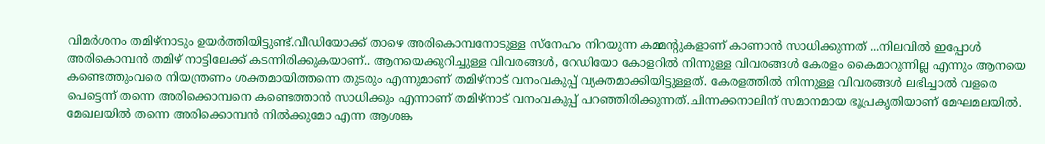വിമർശനം തമിഴ്നാടും ഉയർത്തിയിട്ടുണ്ട്.വീഡിയോക്ക് താഴെ അരികൊമ്പനോടുള്ള സ്നേഹം നിറയുന്ന കമ്മന്റുകളാണ് കാണാൻ സാധിക്കുന്നത് ...നിലവിൽ ഇപ്പോൾ അരികൊമ്പൻ തമിഴ് നാട്ടിലേക്ക് കടന്നിരിക്കുകയാണ്.. ആനയെക്കുറിച്ചുള്ള വിവരങ്ങൾ, റേഡിയോ കോളറിൽ നിന്നുള്ള വിവരങ്ങൾ കേരളം കൈമാറുന്നില്ല എന്നും ആനയെ കണ്ടെത്തുംവരെ നിയന്ത്രണം ശക്തമായിത്തന്നെ തുടരും എന്നുമാണ് തമിഴ്നാട് വനംവകുപ്പ് വ്യക്തമാക്കിയിട്ടുള്ളത്. കേരളത്തിൽ നിന്നുള്ള വിവരങ്ങൾ ലഭിച്ചാൽ വളരെ പെട്ടെന്ന് തന്നെ അരിക്കൊമ്പനെ കണ്ടെത്താൻ സാധിക്കും എന്നാണ് തമിഴ്നാട് വനംവകുപ്പ് പറഞ്ഞിരിക്കുന്നത്.ചിന്നക്കനാലിന് സമാനമായ ഭൂപ്രകൃതിയാണ് മേഘമലയിൽ. മേഖലയിൽ തന്നെ അരിക്കൊമ്പൻ നിൽക്കുമോ എന്ന ആശങ്ക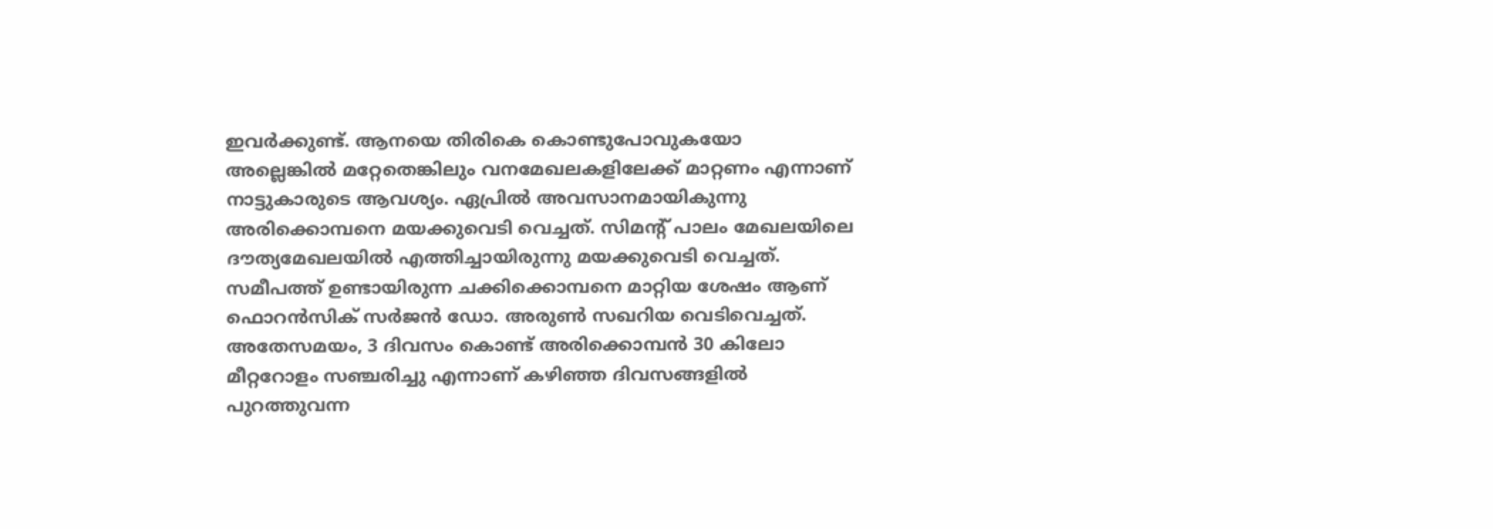ഇവർക്കുണ്ട്. ആനയെ തിരികെ കൊണ്ടുപോവുകയോ അല്ലെങ്കിൽ മറ്റേതെങ്കിലും വനമേഖലകളിലേക്ക് മാറ്റണം എന്നാണ് നാട്ടുകാരുടെ ആവശ്യം. ഏപ്രിൽ അവസാനമായികുന്നു അരിക്കൊമ്പനെ മയക്കുവെടി വെച്ചത്. സിമന്റ് പാലം മേഖലയിലെ ദൗത്യമേഖലയിൽ എത്തിച്ചായിരുന്നു മയക്കുവെടി വെച്ചത്. സമീപത്ത് ഉണ്ടായിരുന്ന ചക്കിക്കൊമ്പനെ മാറ്റിയ ശേഷം ആണ് ഫൊറൻസിക് സർജൻ ഡോ. അരുൺ സഖറിയ വെടിവെച്ചത്.
അതേസമയം, 3 ദിവസം കൊണ്ട് അരിക്കൊമ്പൻ 30 കിലോ മീറ്ററോളം സഞ്ചരിച്ചു എന്നാണ് കഴിഞ്ഞ ദിവസങ്ങളിൽ പുറത്തുവന്ന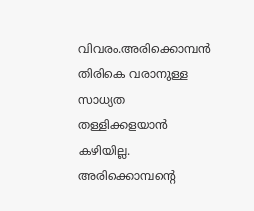വിവരം.അരിക്കൊമ്പൻ തിരികെ വരാനുള്ള സാധ്യത തള്ളിക്കളയാൻ കഴിയില്ല. അരിക്കൊമ്പന്റെ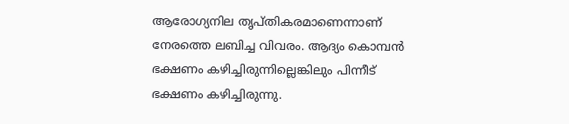ആരോഗ്യനില തൃപ്തികരമാണെന്നാണ് നേരത്തെ ലബിച്ച വിവരം. ആദ്യം കൊമ്പൻ ഭക്ഷണം കഴിച്ചിരുന്നില്ലെങ്കിലും പിന്നീട് ഭക്ഷണം കഴിച്ചിരുന്നു.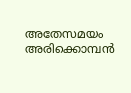അതേസമയം അരിക്കൊമ്പൻ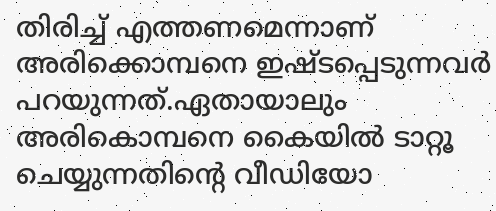തിരിച്ച് എത്തണമെന്നാണ് അരിക്കൊമ്പനെ ഇഷ്ടപ്പെടുന്നവർ പറയുന്നത്.ഏതായാലും അരികൊമ്പനെ കൈയിൽ ടാറ്റൂ ചെയ്യുന്നതിന്റെ വീഡിയോ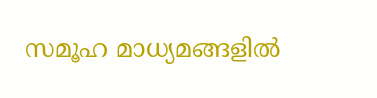സമൂഹ മാധ്യമങ്ങളിൽ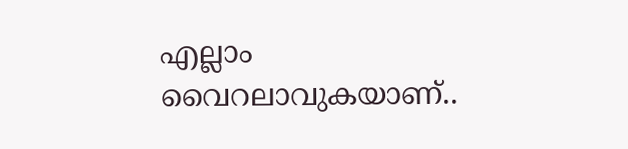എല്ലാം വൈറലാവുകയാണ്..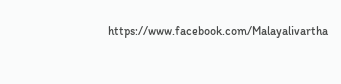https://www.facebook.com/Malayalivartha